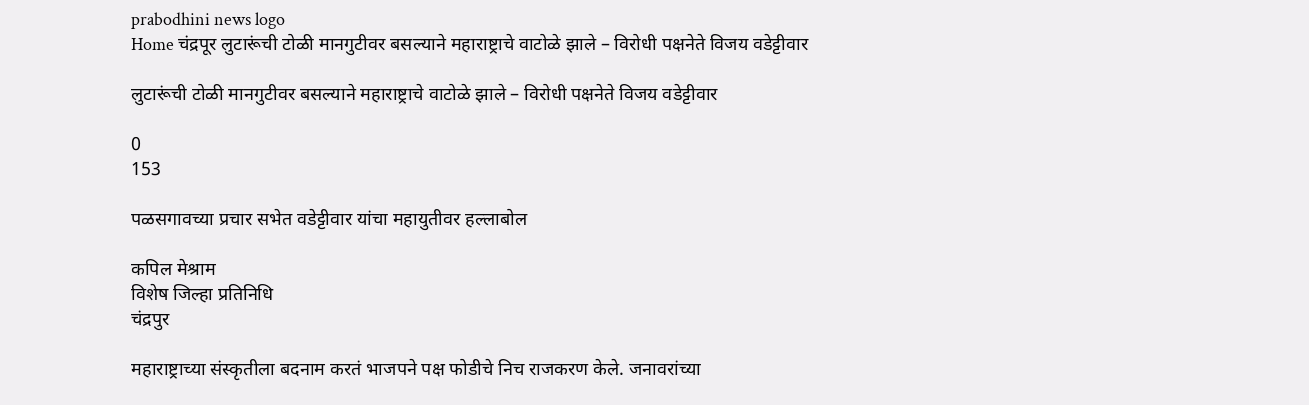prabodhini news logo
Home चंद्रपूर लुटारूंची टोळी मानगुटीवर बसल्याने महाराष्ट्राचे वाटोळे झाले – विरोधी पक्षनेते विजय वडेट्टीवार

लुटारूंची टोळी मानगुटीवर बसल्याने महाराष्ट्राचे वाटोळे झाले – विरोधी पक्षनेते विजय वडेट्टीवार

0
153

पळसगावच्या प्रचार सभेत वडेट्टीवार यांचा महायुतीवर हल्लाबोल

कपिल मेश्राम
विशेष जिल्हा प्रतिनिधि
चंद्रपुर

महाराष्ट्राच्या संस्कृतीला बदनाम करतं भाजपने पक्ष फोडीचे निच राजकरण केले. जनावरांच्या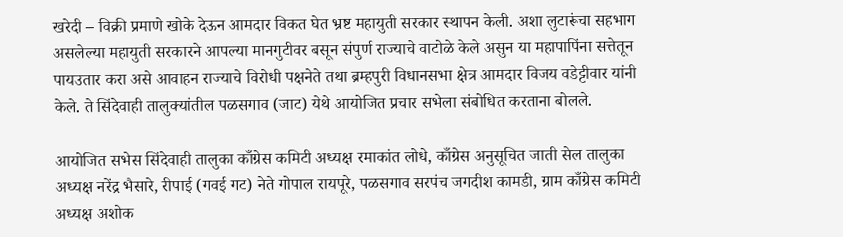खरेदी – विक्री प्रमाणे खोके देऊन आमदार विकत घेत भ्रष्ट महायुती सरकार स्थापन केली. अशा लुटारूंचा सहभाग असलेल्या महायुती सरकारने आपल्या मानगुटीवर बसून संपुर्ण राज्याचे वाटोळे केले असुन या महापापिंना सत्तेतून पायउतार करा असे आवाहन राज्याचे विरोधी पक्षनेते तथा ब्रम्हपुरी विधानसभा क्षेत्र आमदार विजय वडेट्टीवार यांनी केले. ते सिंदेवाही तालुक्यांतील पळसगाव (जाट) येथे आयोजित प्रचार सभेला संबोधित करताना बोलले.

आयोजित सभेस सिंदेवाही तालुका काँग्रेस कमिटी अध्यक्ष रमाकांत लोधे, काँग्रेस अनुसूचित जाती सेल तालुका अध्यक्ष नरेंद्र भैसारे, रीपाई (गवई गट) नेते गोपाल रायपूरे, पळसगाव सरपंच जगदीश कामडी, ग्राम काँग्रेस कमिटी अध्यक्ष अशोक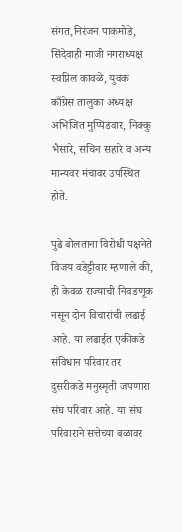संगत,निरंजन पाकमोडे, सिंदेवाही माजी नगराध्यक्ष स्वप्निल कावळे, युवक काँग्रेस तालुका अध्यक्ष अभिजित मुप्पिडवार, निक्कु भैसारे, सचिन सहारे व अन्य मान्यवर मंचावर उपस्थित होते.

पुढे बोलताना विरोधी पक्षनेते विजय वडेट्टीवार म्हणाले की, ही केवळ राज्याची निवडणूक नसून दोन विचारांची लढाई आहे. या लढाईत एकीकडे संविधान परिवार तर दुसरीकडे मनुस्मृती जपणारा संघ परिवार आहे. या संघ परिवाराने सत्तेच्या बळावर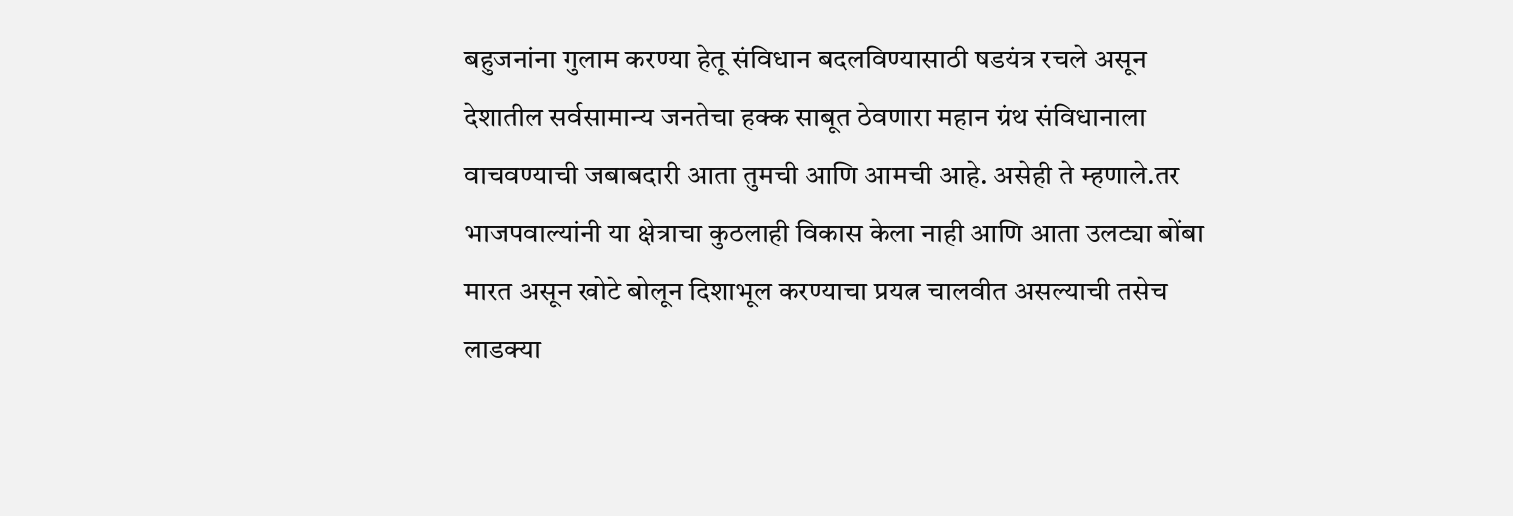बहुजनांना गुलाम करण्या हेतू संविधान बदलविण्यासाठी षडयंत्र रचले असून देशातील सर्वसामान्य जनतेचा हक्क साबूत ठेवणारा महान ग्रंथ संविधानाला वाचवण्याची जबाबदारी आता तुमची आणि आमची आहे. असेही ते म्हणाले.तर भाजपवाल्यांनी या क्षेत्राचा कुठलाही विकास केला नाही आणि आता उलट्या बोंबा मारत असून खोटे बोलून दिशाभूल करण्याचा प्रयत्न चालवीत असल्याची तसेच लाडक्या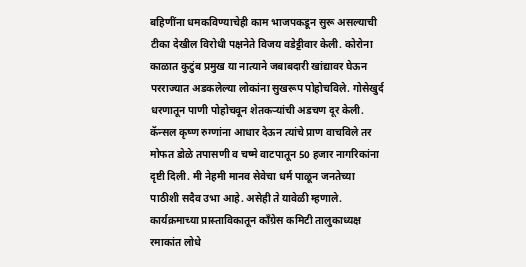बहिणींना धमकविण्याचेही काम भाजपकडून सुरू असल्याची टीका देखील विरोधी पक्षनेते विजय वडेट्टीवार केली. कोरोना काळात कुटुंब प्रमुख या नात्याने जबाबदारी खांद्यावर घेऊन परराज्यात अडकलेल्या लोकांना सुखरूप पोहोचविले. गोसेखुर्द धरणातून पाणी पोहोचवून शेतकऱ्यांची अडचण दूर केली. कॅन्सल कृष्ण रुग्णांना आधार देऊन त्यांचे प्राण वाचविले तर मोफत डोळे तपासणी व चष्मे वाटपातून 50 हजार नागरिकांना दृष्टी दिली. मी नेहमी मानव सेवेचा धर्म पाळून जनतेच्या पाठीशी सदैव उभा आहे. असेही ते यावेळी म्हणाले.
कार्यक्रमाच्या प्रास्ताविकातून काँग्रेस कमिटी तालुकाध्यक्ष रमाकांत लोधे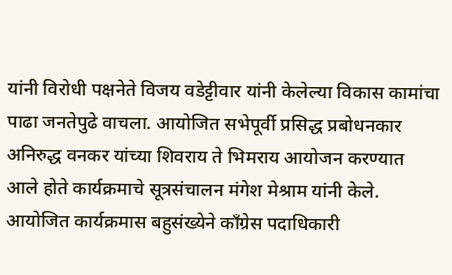यांनी विरोधी पक्षनेते विजय वडेट्टीवार यांनी केलेल्या विकास कामांचा पाढा जनतेपुढे वाचला. आयोजित सभेपूर्वी प्रसिद्ध प्रबोधनकार अनिरुद्ध वनकर यांच्या शिवराय ते भिमराय आयोजन करण्यात आले होते कार्यक्रमाचे सूत्रसंचालन मंगेश मेश्राम यांनी केले. आयोजित कार्यक्रमास बहुसंख्येने काँग्रेस पदाधिकारी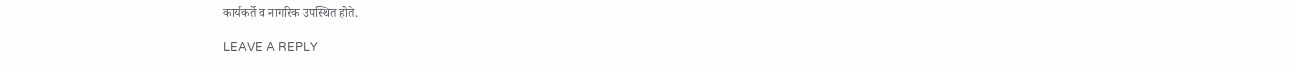कार्यकर्ते व नागरिक उपस्थित होते.

LEAVE A REPLY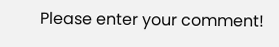Please enter your comment!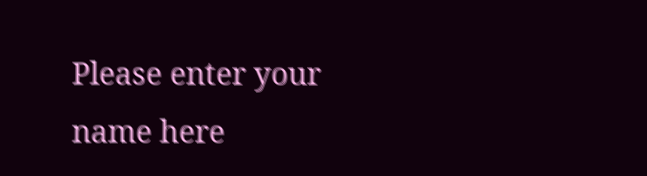Please enter your name here